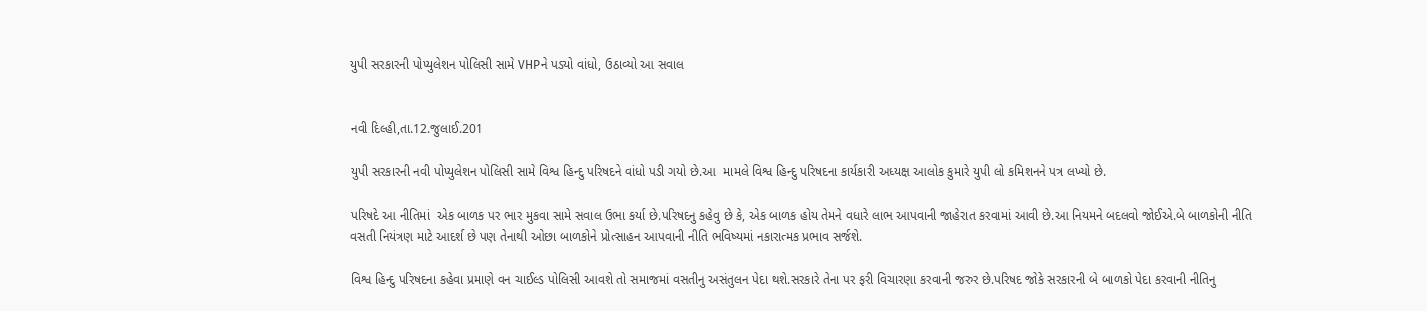યુપી સરકારની પોપ્યુલેશન પોલિસી સામે VHPને પડ્યો વાંધો, ઉઠાવ્યો આ સવાલ


નવી દિલ્હી,તા.12.જુલાઈ.201

યુપી સરકારની નવી પોપ્યુલેશન પોલિસી સામે વિશ્વ હિન્દુ પરિષદને વાંધો પડી ગયો છે.આ  મામલે વિશ્વ હિન્દુ પરિષદના કાર્યકારી અધ્યક્ષ આલોક કુમારે યુપી લો કમિશનને પત્ર લખ્યો છે.

પરિષદે આ નીતિમાં  એક બાળક પર ભાર મુકવા સામે સવાલ ઉભા કર્યા છે.પરિષદનુ કહેવુ છે કે, એક બાળક હોય તેમને વધારે લાભ આપવાની જાહેરાત કરવામાં આવી છે.આ નિયમને બદલવો જોઈએ.બે બાળકોની નીતિ વસતી નિયંત્રણ માટે આદર્શ છે પણ તેનાથી ઓછા બાળકોને પ્રોત્સાહન આપવાની નીતિ ભવિષ્યમાં નકારાત્મક પ્રભાવ સર્જશે.

વિશ્વ હિન્દુ પરિષદના કહેવા પ્રમાણે વન ચાઈલ્ડ પોલિસી આવશે તો સમાજમાં વસતીનુ અસંતુલન પેદા થશે.સરકારે તેના પર ફરી વિચારણા કરવાની જરુર છે.પરિષદ જોકે સરકારની બે બાળકો પેદા કરવાની નીતિનુ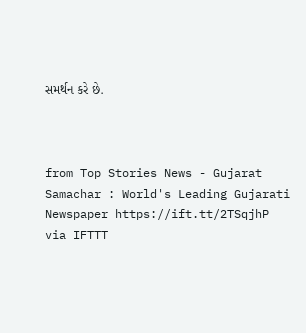સમર્થન કરે છે.



from Top Stories News - Gujarat Samachar : World's Leading Gujarati Newspaper https://ift.tt/2TSqjhP
via IFTTT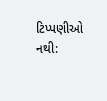ટિપ્પણીઓ નથી: